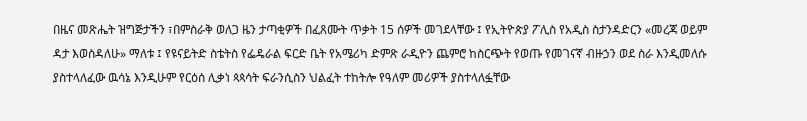በዜና መጽሔት ዝግጅታችን ፣በምስራቅ ወለጋ ዜን ታጣቂዎች በፈጸሙት ጥቃት 15 ሰዎች መገደላቸው ፤ የኢትዮጵያ ፖሊስ የአዲስ ስታንዳድርን «መረጃ ወይም ዳታ እወስዳለሁ» ማለቱ ፤ የዩናይትድ ስቴትስ የፌዴራል ፍርድ ቤት የአሜሪካ ድምጽ ራዲዮን ጨምሮ ከስርጭት የወጡ የመገናኛ ብዙኃን ወደ ስራ እንዲመለሱ ያስተላለፈው ዉሳኔ እንዲሁም የርዕሰ ሊቃነ ጳጳሳት ፍራንሲስን ህልፈት ተከትሎ የዓለም መሪዎች ያስተላለፏቸው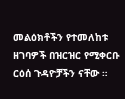መልዕክቶችን የተመለከቱ ዘገባዎች በዝርዝር የሚቀርቡ ርዕሰ ጉዳዮቻችን ናቸው ።